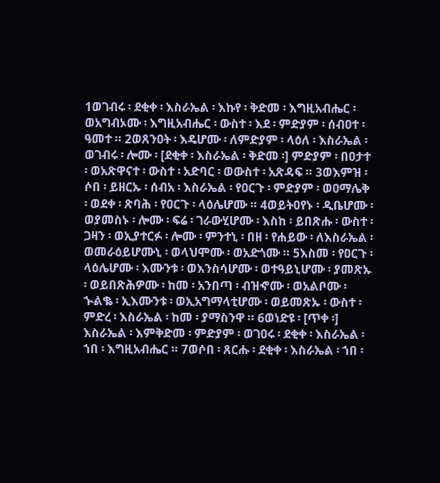1ወገብሩ ፡ ደቂቀ ፡ እስራኤል ፡ እኩየ ፡ ቅድመ ፡ እግዚአብሔር ፡ ወአግብኦሙ ፡ እግዚአብሔር ፡ ውስተ ፡ እደ ፡ ምድያም ፡ ሰብዐተ ፡ ዓመተ ። 2ወጸንዐት ፡ እዴሆሙ ፡ ለምድያም ፡ ላዕለ ፡ እስራኤል ፡ ወገብሩ ፡ ሎሙ ፡ [ደቂቀ ፡ እስራኤል ፡ ቅድመ ፡] ምድያም ፡ በዐታተ ፡ ወአጽዋናተ ፡ ውስተ ፡ አድባር ፡ ወውስተ ፡ አጽዳፍ ። 3ወእምዝ ፡ ሶበ ፡ ይዘርኡ ፡ ሰብአ ፡ እስራኤል ፡ የዐርጉ ፡ ምድያም ፡ ወዐማሌቅ ፡ ወደቀ ፡ ጽባሕ ፡ የዐርጉ ፡ ላዕሌሆሙ ። 4ወይትዐየኑ ፡ ዲቤሆሙ ፡ ወያመስኑ ፡ ሎሙ ፡ ፍሬ ፡ ገራውሂሆሙ ፡ እስከ ፡ ይበጽሑ ፡ ውስተ ፡ ጋዛን ፡ ወኢያተርፉ ፡ ሎሙ ፡ ምንተኒ ፡ በዘ ፡ የሐይው ፡ ለእስራኤል ፡ ወመራዕይሆሙኒ ፡ ወላህሞሙ ፡ ወአድጎሙ ። 5እስመ ፡ የዐርጉ ፡ ላዕሌሆሙ ፡ እሙንቱ ፡ ወእንስሳሆሙ ፡ ወተዓይኒሆሙ ፡ ያመጽኡ ፡ ወይበጽሕዎሙ ፡ ከመ ፡ አንበጣ ፡ ብዝኆሙ ፡ ወአልቦሙ ፡ ኍልቈ ፡ ኢእሙንቱ ፡ ወኢአግማላቲሆሙ ፡ ወይመጽኡ ፡ ውስተ ፡ ምድረ ፡ እስራኤል ፡ ከመ ፡ ያማስንዋ ። 6ወነድዩ ፡ [ጥቀ ፡] እስራኤል ፡ እምቅድመ ፡ ምድያም ፡ ወገዐሩ ፡ ደቂቀ ፡ እስራኤል ፡ ኀበ ፡ እግዚአብሔር ። 7ወሶበ ፡ ጸርሑ ፡ ደቂቀ ፡ እስራኤል ፡ ኀበ ፡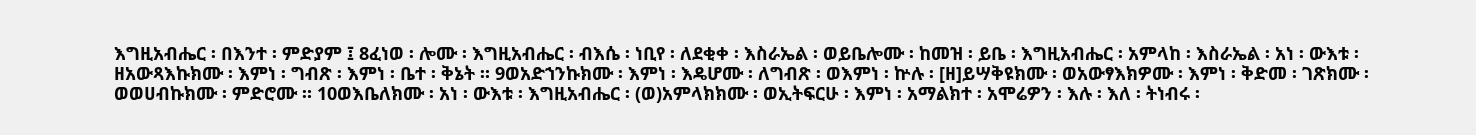እግዚአብሔር ፡ በእንተ ፡ ምድያም ፤ 8ፈነወ ፡ ሎሙ ፡ እግዚአብሔር ፡ ብእሴ ፡ ነቢየ ፡ ለደቂቀ ፡ እስራኤል ፡ ወይቤሎሙ ፡ ከመዝ ፡ ይቤ ፡ እግዚአብሔር ፡ አምላከ ፡ እስራኤል ፡ አነ ፡ ውእቱ ፡ ዘአውጻእኩክሙ ፡ እምነ ፡ ግብጽ ፡ እምነ ፡ ቤተ ፡ ቅኔት ። 9ወአድኀንኩክሙ ፡ እምነ ፡ እዴሆሙ ፡ ለግብጽ ፡ ወእምነ ፡ ኵሉ ፡ [ዘ]ይሣቅዩክሙ ፡ ወአውፃእክዎሙ ፡ እምነ ፡ ቅድመ ፡ ገጽክሙ ፡ ወወሀብኩክሙ ፡ ምድሮሙ ። 10ወእቤለክሙ ፡ አነ ፡ ውእቱ ፡ እግዚአብሔር ፡ (ወ)አምላክክሙ ፡ ወኢትፍርሁ ፡ እምነ ፡ አማልክተ ፡ አሞሬዎን ፡ እሉ ፡ እለ ፡ ትነብሩ ፡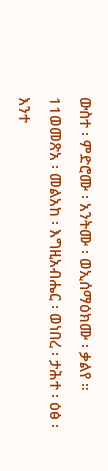ውስተ ፡ ምድሮሙ ፡ አንትሙ ፡ ወኢሰማዕክሙ ፡ ቃልየ ። 11ወመጽአ ፡ መልአከ ፡ እግዚአብሔር ፡ ወነበረ ፡ ታሕተ ፡ ዕፅ ፡ እንተ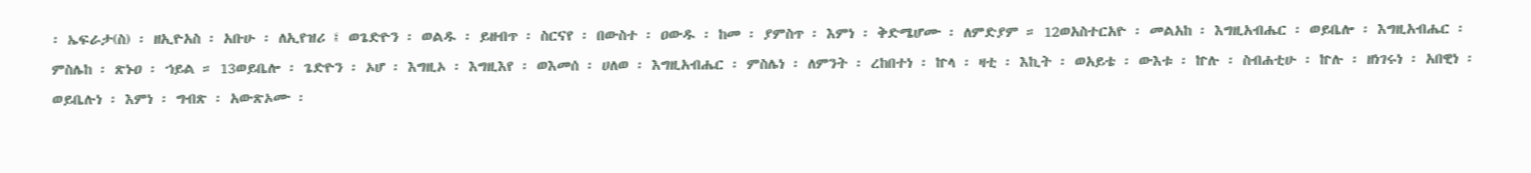፡ ኤፍራታ(ስ) ፡ ዘኢዮአስ ፡ አቡሁ ፡ ለኢየዝሪ ፤ ወጌድዮን ፡ ወልዱ ፡ ይዘብጥ ፡ ስርናየ ፡ በውስተ ፡ ዐውዱ ፡ ከመ ፡ ያምስጥ ፡ እምነ ፡ ቅድሜሆሙ ፡ ለምድያም ። 12ወአስተርአዮ ፡ መልአከ ፡ እግዚአብሔር ፡ ወይቤሎ ፡ እግዚአብሔር ፡ ምስሌከ ፡ ጽኑዐ ፡ ኀይል ። 13ወይቤሎ ፡ ጌድዮን ፡ ኦሆ ፡ እግዚኦ ፡ እግዚእየ ፡ ወእመሰ ፡ ሀለወ ፡ እግዚአብሔር ፡ ምስሌነ ፡ ለምንት ፡ ረከበተነ ፡ ኵላ ፡ ዛቲ ፡ እኪት ፡ ወአይቴ ፡ ውእቱ ፡ ኵሉ ፡ ስብሐቲሁ ፡ ኵሉ ፡ ዘነገሩነ ፡ አበዊነ ፡ ወይቤሉነ ፡ እምነ ፡ ግብጽ ፡ አውጽኦሙ ፡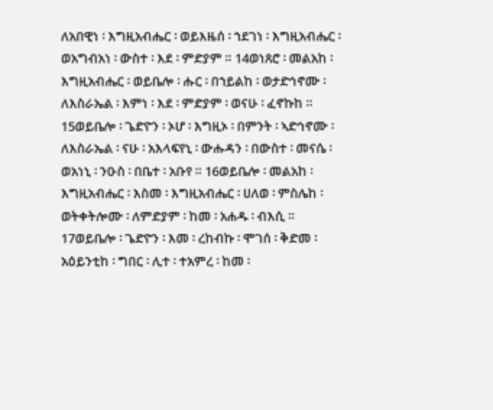ለአበዊነ ፡ እግዚአብሔር ፡ ወይእዜሰ ፡ ኀደገነ ፡ እግዚአብሔር ፡ ወአግብአነ ፡ ውስተ ፡ እደ ፡ ምድያም ። 14ወነጸሮ ፡ መልአከ ፡ እግዚአብሔር ፡ ወይቤሎ ፡ ሑር ፡ በኀይልከ ፡ ወታድኅኖሙ ፡ ለእስራኤል ፡ እምነ ፡ እደ ፡ ምድያም ፡ ወናሁ ፡ ፈኖኩከ ። 15ወይቤሎ ፡ ጌድዮን ፡ ኦሆ ፡ እግዚኦ ፡ በምንት ፡ ኣድኅኖሙ ፡ ለእስራኤል ፡ ናሁ ፡ አእላፍየኒ ፡ ውሑዳን ፡ በውስተ ፡ መናሴ ፡ ወአነኒ ፡ ንዑስ ፡ በቤተ ፡ አቡየ ። 16ወይቤሎ ፡ መልአከ ፡ እግዚአብሔር ፡ እስመ ፡ እግዚአብሔር ፡ ሀለወ ፡ ምስሌከ ፡ ወትቀትሎሙ ፡ ለምድያም ፡ ከመ ፡ አሐዱ ፡ ብእሲ ። 17ወይቤሎ ፡ ጌድዮን ፡ እመ ፡ ረከብኩ ፡ ሞገሰ ፡ ቅድመ ፡ አዕይንቲከ ፡ ግበር ፡ ሊተ ፡ ተአምረ ፡ ከመ ፡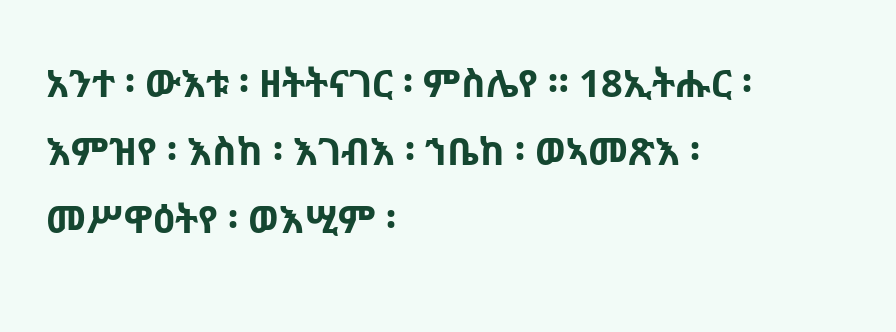አንተ ፡ ውእቱ ፡ ዘትትናገር ፡ ምስሌየ ። 18ኢትሑር ፡ እምዝየ ፡ እስከ ፡ እገብእ ፡ ኀቤከ ፡ ወኣመጽእ ፡ መሥዋዕትየ ፡ ወእሢም ፡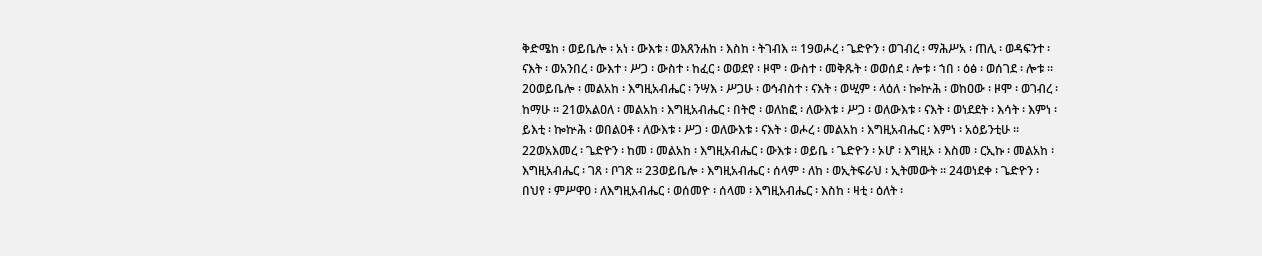ቅድሜከ ፡ ወይቤሎ ፡ አነ ፡ ውእቱ ፡ ወእጸንሐከ ፡ እስከ ፡ ትገብእ ። 19ወሖረ ፡ ጌድዮን ፡ ወገብረ ፡ ማሕሥአ ፡ ጠሊ ፡ ወዳፍንተ ፡ ናእት ፡ ወአንበረ ፡ ውእተ ፡ ሥጋ ፡ ውስተ ፡ ከፈር ፡ ወወደየ ፡ ዞሞ ፡ ውስተ ፡ መቅጹት ፡ ወወሰደ ፡ ሎቱ ፡ ኀበ ፡ ዕፅ ፡ ወሰገደ ፡ ሎቱ ። 20ወይቤሎ ፡ መልአከ ፡ እግዚአብሔር ፡ ንሣእ ፡ ሥጋሁ ፡ ወኅብስተ ፡ ናእት ፡ ወሢም ፡ ላዕለ ፡ ኰኵሕ ፡ ወከዐው ፡ ዞሞ ፡ ወገብረ ፡ ከማሁ ። 21ወአልዐለ ፡ መልአከ ፡ እግዚአብሔር ፡ በትሮ ፡ ወለከፎ ፡ ለውእቱ ፡ ሥጋ ፡ ወለውእቱ ፡ ናእት ፡ ወነደደት ፡ እሳት ፡ እምነ ፡ ይእቲ ፡ ኰኵሕ ፡ ወበልዐቶ ፡ ለውእቱ ፡ ሥጋ ፡ ወለውእቱ ፡ ናእት ፡ ወሖረ ፡ መልአከ ፡ እግዚአብሔር ፡ እምነ ፡ አዕይንቲሁ ። 22ወአእመረ ፡ ጌድዮን ፡ ከመ ፡ መልአከ ፡ እግዚአብሔር ፡ ውእቱ ፡ ወይቤ ፡ ጌድዮን ፡ ኦሆ ፡ እግዚኦ ፡ እስመ ፡ ርኢኩ ፡ መልአከ ፡ እግዚአብሔር ፡ ገጸ ፡ ቦገጽ ። 23ወይቤሎ ፡ እግዚአብሔር ፡ ሰላም ፡ ለከ ፡ ወኢትፍራህ ፡ ኢትመውት ። 24ወነደቀ ፡ ጌድዮን ፡ በህየ ፡ ምሥዋዐ ፡ ለእግዚአብሔር ፡ ወሰመዮ ፡ ሰላመ ፡ እግዚአብሔር ፡ እስከ ፡ ዛቲ ፡ ዕለት ፡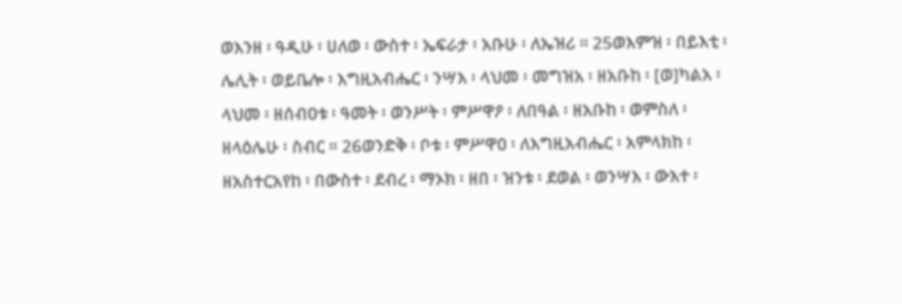ወእንዘ ፡ ዓዲሁ ፡ ሀለወ ፡ ውስተ ፡ ኤፍራታ ፡ አቡሁ ፡ ለኤዝሪ ። 25ወእምዝ ፡ በይእቲ ፡ ሌሊት ፡ ወይቤሎ ፡ እግዚአብሔር ፡ ንሣእ ፡ ላህመ ፡ መግዝአ ፡ ዘአቡከ ፡ [ወ]ካልአ ፡ ላህመ ፡ ዘሰብዐቱ ፡ ዓመት ፡ ወንሥት ፡ ምሥዋዖ ፡ ለበዓል ፡ ዘአቡከ ፡ ወምስለ ፡ ዘላዕሌሁ ፡ ስብር ። 26ወንድቅ ፡ ቦቱ ፡ ምሥዋዐ ፡ ለእግዚአብሔር ፡ አምላክከ ፡ ዘአስተርአየከ ፡ በውስተ ፡ ደብረ ፡ ማኦክ ፡ ዘበ ፡ ዝንቱ ፡ ደወል ፡ ወንሣእ ፡ ውእተ ፡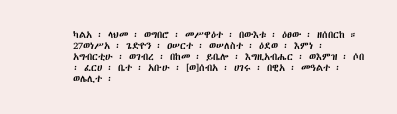ካልአ ፡ ላህመ ፡ ወግበሮ ፡ መሥዋዕተ ፡ በውእቱ ፡ ዕፀው ፡ ዘሰበርከ ። 27ወነሥአ ፡ ጌድዮን ፡ ዐሠርተ ፡ ወሠለስተ ፡ ዕደወ ፡ እምነ ፡ አግብርቲሁ ፡ ወገብረ ፡ በከመ ፡ ይቤሎ ፡ እግዚአብሔር ፡ ወእምዝ ፡ ሶበ ፡ ፈርሀ ፡ ቤተ ፡ አቡሁ ፡ [ወ]ሰብአ ፡ ሀገሩ ፡ በዊአ ፡ መዓልተ ፡ ወሌሊተ ፡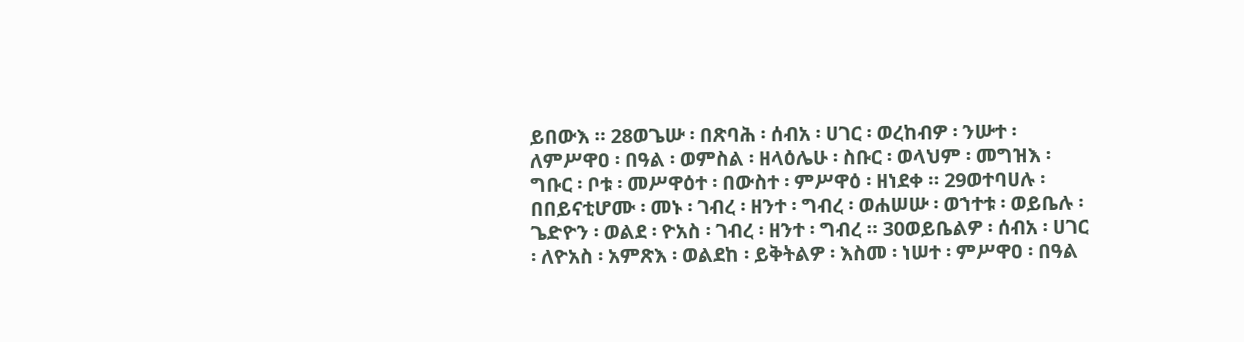ይበውእ ። 28ወጌሡ ፡ በጽባሕ ፡ ሰብአ ፡ ሀገር ፡ ወረከብዎ ፡ ንሡተ ፡ ለምሥዋዐ ፡ በዓል ፡ ወምስል ፡ ዘላዕሌሁ ፡ ስቡር ፡ ወላህም ፡ መግዝእ ፡ ግቡር ፡ ቦቱ ፡ መሥዋዕተ ፡ በውስተ ፡ ምሥዋዕ ፡ ዘነደቀ ። 29ወተባሀሉ ፡ በበይናቲሆሙ ፡ መኑ ፡ ገብረ ፡ ዘንተ ፡ ግብረ ፡ ወሐሠሡ ፡ ወኀተቱ ፡ ወይቤሉ ፡ ጌድዮን ፡ ወልደ ፡ ዮአስ ፡ ገብረ ፡ ዘንተ ፡ ግብረ ። 30ወይቤልዎ ፡ ሰብአ ፡ ሀገር ፡ ለዮአስ ፡ አምጽእ ፡ ወልደከ ፡ ይቅትልዎ ፡ እስመ ፡ ነሠተ ፡ ምሥዋዐ ፡ በዓል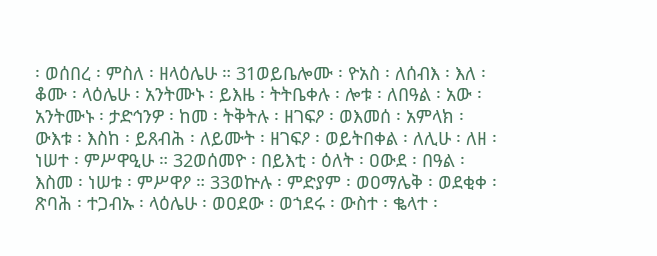፡ ወሰበረ ፡ ምስለ ፡ ዘላዕሌሁ ። 31ወይቤሎሙ ፡ ዮአስ ፡ ለሰብእ ፡ እለ ፡ ቆሙ ፡ ላዕሌሁ ፡ አንትሙኑ ፡ ይእዜ ፡ ትትቤቀሉ ፡ ሎቱ ፡ ለበዓል ፡ አው ፡ አንትሙኑ ፡ ታድኅንዎ ፡ ከመ ፡ ትቅትሉ ፡ ዘገፍዖ ፡ ወእመሰ ፡ አምላክ ፡ ውእቱ ፡ እስከ ፡ ይጸብሕ ፡ ለይሙት ፡ ዘገፍዖ ፡ ወይትበቀል ፡ ለሊሁ ፡ ለዘ ፡ ነሠተ ፡ ምሥዋዒሁ ። 32ወሰመዮ ፡ በይእቲ ፡ ዕለት ፡ ዐውደ ፡ በዓል ፡ እስመ ፡ ነሠቱ ፡ ምሥዋዖ ። 33ወኵሉ ፡ ምድያም ፡ ወዐማሌቅ ፡ ወደቂቀ ፡ ጽባሕ ፡ ተጋብኡ ፡ ላዕሌሁ ፡ ወዐደው ፡ ወኀደሩ ፡ ውስተ ፡ ቈላተ ፡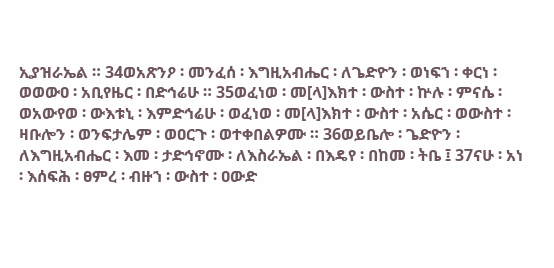ኢያዝራኤል ። 34ወአጽንዖ ፡ መንፈሰ ፡ እግዚአብሔር ፡ ለጌድዮን ፡ ወነፍኀ ፡ ቀርነ ፡ ወወውዐ ፡ አቢየዜር ፡ በድኅሬሁ ። 35ወፈነወ ፡ መ[ላ]እክተ ፡ ውስተ ፡ ኵሉ ፡ ምናሴ ፡ ወአውየወ ፡ ውእቱኒ ፡ እምድኅሬሁ ፡ ወፈነወ ፡ መ[ላ]እክተ ፡ ውስተ ፡ አሴር ፡ ወውስተ ፡ ዛቡሎን ፡ ወንፍታሌም ፡ ወዐርጉ ፡ ወተቀበልዎሙ ። 36ወይቤሎ ፡ ጌድዮን ፡ ለእግዚአብሔር ፡ እመ ፡ ታድኅኖሙ ፡ ለእስራኤል ፡ በእዴየ ፡ በከመ ፡ ትቤ ፤ 37ናሁ ፡ አነ ፡ እሰፍሕ ፡ ፀምረ ፡ ብዙኀ ፡ ውስተ ፡ ዐውድ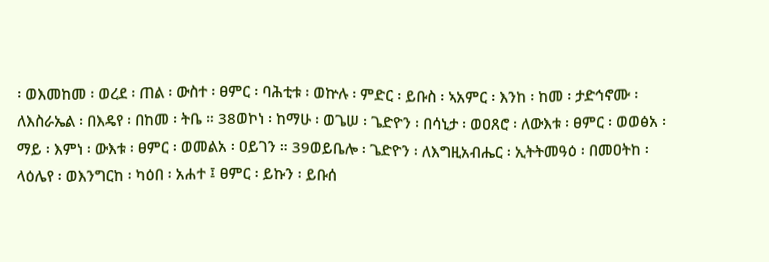፡ ወእመከመ ፡ ወረደ ፡ ጠል ፡ ውስተ ፡ ፀምር ፡ ባሕቲቱ ፡ ወኵሉ ፡ ምድር ፡ ይቡስ ፡ ኣአምር ፡ እንከ ፡ ከመ ፡ ታድኅኖሙ ፡ ለእስራኤል ፡ በእዴየ ፡ በከመ ፡ ትቤ ። 38ወኮነ ፡ ከማሁ ፡ ወጌሠ ፡ ጌድዮን ፡ በሳኒታ ፡ ወዐጸሮ ፡ ለውእቱ ፡ ፀምር ፡ ወወፅአ ፡ ማይ ፡ እምነ ፡ ውእቱ ፡ ፀምር ፡ ወመልአ ፡ ዐይገን ። 39ወይቤሎ ፡ ጌድዮን ፡ ለእግዚአብሔር ፡ ኢትትመዓዕ ፡ በመዐትከ ፡ ላዕሌየ ፡ ወእንግርከ ፡ ካዕበ ፡ አሐተ ፤ ፀምር ፡ ይኩን ፡ ይቡሰ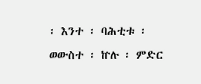፡ እንተ ፡ ባሕቲቱ ፡ ወውስተ ፡ ኵሉ ፡ ምድር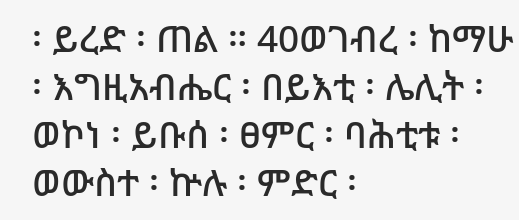፡ ይረድ ፡ ጠል ። 40ወገብረ ፡ ከማሁ ፡ እግዚአብሔር ፡ በይእቲ ፡ ሌሊት ፡ ወኮነ ፡ ይቡሰ ፡ ፀምር ፡ ባሕቲቱ ፡ ወውስተ ፡ ኵሉ ፡ ምድር ፡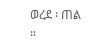ወረደ ፡ ጠል ።